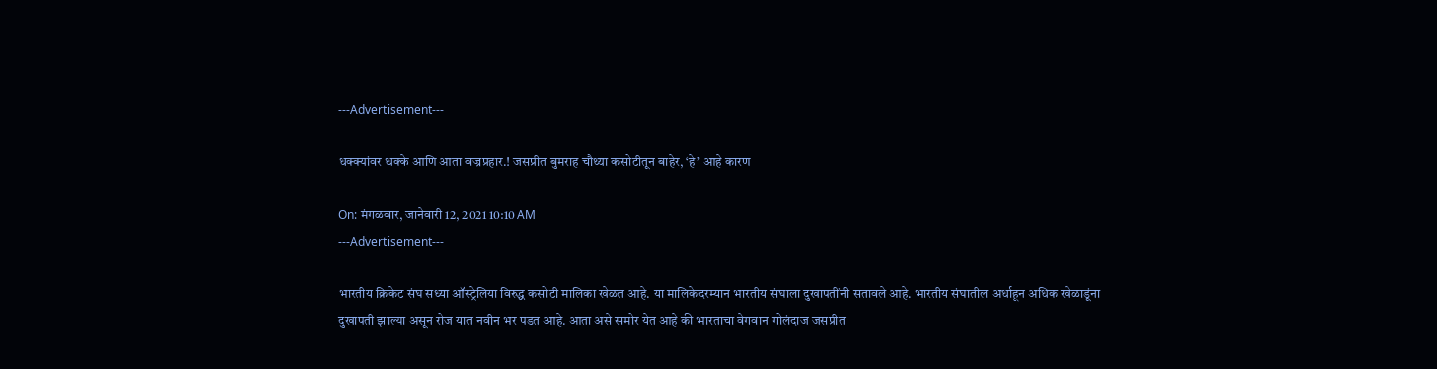---Advertisement---

धक्क्यांवर धक्के आणि आता वज्रप्रहार.! जसप्रीत बुमराह चौथ्या कसोटीतून बाहेर, ‘हे’ आहे कारण

On: मंगळवार, जानेवारी 12, 2021 10:10 AM
---Advertisement---

भारतीय क्रिकेट संघ सध्या ऑस्ट्रेलिया विरुद्ध कसोटी मालिका खेळत आहे. या मालिकेदरम्यान भारतीय संघाला दुखापतींनी सतावले आहे. भारतीय संघातील अर्धाहून अधिक खेळाडूंना दुखापती झाल्या असून रोज यात नवीन भर पडत आहे. आता असे समोर येत आहे की भारताचा वेगवान गोलंदाज जसप्रीत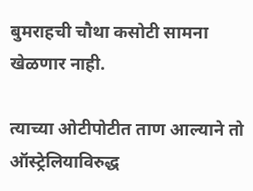बुमराहची चौथा कसोटी सामना खेळणार नाही.

त्याच्या ओटीपोटीत ताण आल्याने तो ऑस्ट्रेलियाविरुद्ध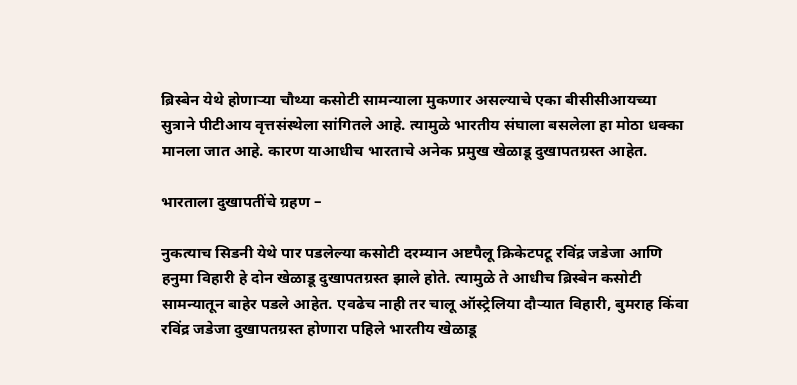ब्रिस्बेन येथे होणाऱ्या चौथ्या कसोटी सामन्याला मुकणार असल्याचे एका बीसीसीआयच्या सुत्राने पीटीआय वृत्तसंस्थेला सांगितले आहे. त्यामुळे भारतीय संघाला बसलेला हा मोठा धक्का मानला जात आहे. कारण याआधीच भारताचे अनेक प्रमुख खेळाडू दुखापतग्रस्त आहेत.

भारताला दुखापतींचे ग्रहण –

नुकत्याच सिडनी येथे पार पडलेल्या कसोटी दरम्यान अष्टपैलू क्रिकेटपटू रविंद्र जडेजा आणि हनुमा विहारी हे दोन खेळाडू दुखापतग्रस्त झाले होते. त्यामुळे ते आधीच ब्रिस्बेन कसोटी सामन्यातून बाहेर पडले आहेत. एवढेच नाही तर चालू ऑस्ट्रेलिया दौऱ्यात विहारी, बुमराह किंवा रविंद्र जडेजा दुखापतग्रस्त होणारा पहिले भारतीय खेळाडू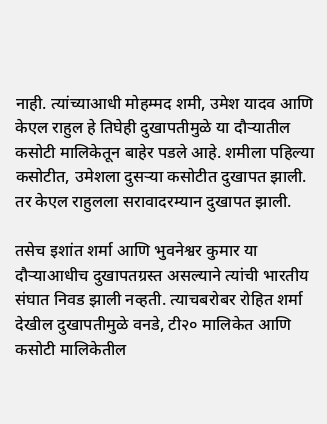नाही. त्यांच्याआधी मोहम्मद शमी, उमेश यादव आणि केएल राहुल हे तिघेही दुखापतीमुळे या दौऱ्यातील कसोटी मालिकेतून बाहेर पडले आहे. शमीला पहिल्या कसोटीत, उमेशला दुसऱ्या कसोटीत दुखापत झाली. तर केएल राहुलला सरावादरम्यान दुखापत झाली.

तसेच इशांत शर्मा आणि भुवनेश्वर कुमार या दौऱ्याआधीच दुखापतग्रस्त असल्याने त्यांची भारतीय संघात निवड झाली नव्हती. त्याचबरोबर रोहित शर्मा देखील दुखापतीमुळे वनडे, टी२० मालिकेत आणि कसोटी मालिकेतील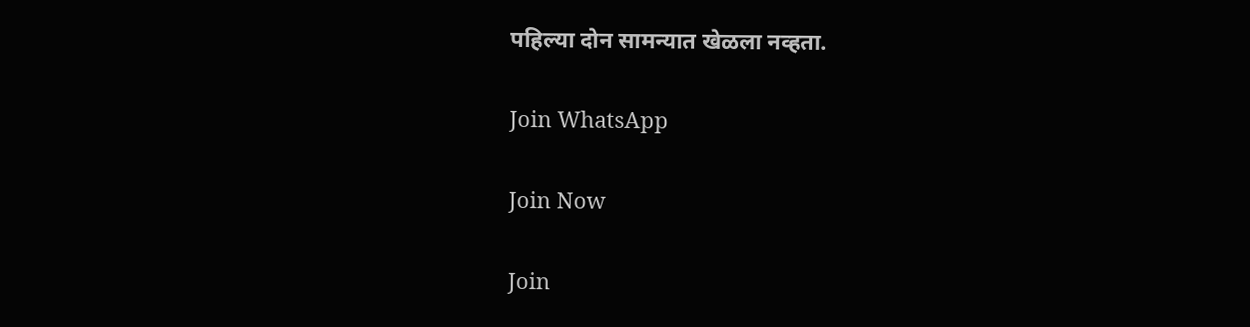पहिल्या दोन सामन्यात खेळला नव्हता.

Join WhatsApp

Join Now

Join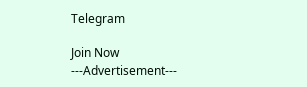Telegram

Join Now
---Advertisement---